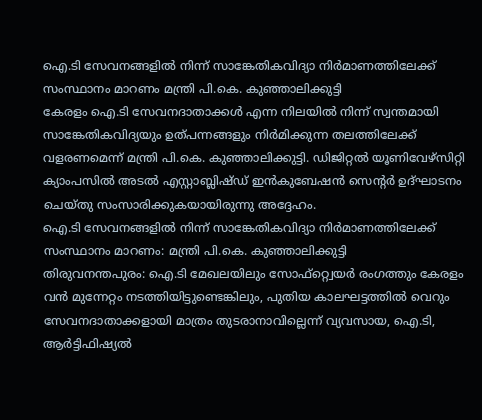ഐ.ടി സേവനങ്ങളിൽ നിന്ന് സാങ്കേതികവിദ്യാ നിർമാണത്തിലേക്ക് സംസ്ഥാനം മാറണം മന്ത്രി പി.കെ. കുഞ്ഞാലിക്കുട്ടി
കേരളം ഐ.ടി സേവനദാതാക്കൾ എന്ന നിലയിൽ നിന്ന് സ്വന്തമായി സാങ്കേതികവിദ്യയും ഉത്പന്നങ്ങളും നിർമിക്കുന്ന തലത്തിലേക്ക് വളരണമെന്ന് മന്ത്രി പി.കെ. കുഞ്ഞാലിക്കുട്ടി. ഡിജിറ്റൽ യൂണിവേഴ്സിറ്റി ക്യാംപസിൽ അടൽ എസ്റ്റാബ്ലിഷ്ഡ് ഇൻകുബേഷൻ സെന്റർ ഉദ്ഘാടനം ചെയ്തു സംസാരിക്കുകയായിരുന്നു അദ്ദേഹം.
ഐ.ടി സേവനങ്ങളിൽ നിന്ന് സാങ്കേതികവിദ്യാ നിർമാണത്തിലേക്ക് സംസ്ഥാനം മാറണം: മന്ത്രി പി.കെ. കുഞ്ഞാലിക്കുട്ടി
തിരുവനന്തപുരം: ഐ.ടി മേഖലയിലും സോഫ്റ്റ്വെയർ രംഗത്തും കേരളം വൻ മുന്നേറ്റം നടത്തിയിട്ടുണ്ടെങ്കിലും, പുതിയ കാലഘട്ടത്തിൽ വെറും സേവനദാതാക്കളായി മാത്രം തുടരാനാവില്ലെന്ന് വ്യവസായ, ഐ.ടി, ആർട്ടിഫിഷ്യൽ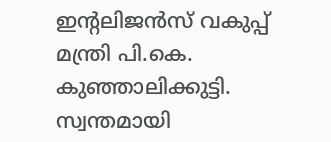ഇന്റലിജൻസ് വകുപ്പ് മന്ത്രി പി.കെ. കുഞ്ഞാലിക്കുട്ടി. സ്വന്തമായി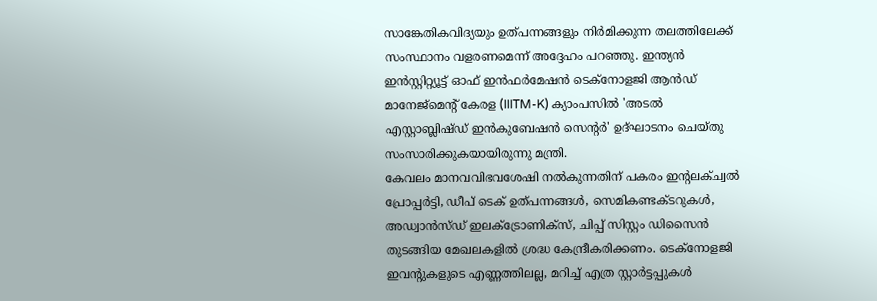സാങ്കേതികവിദ്യയും ഉത്പന്നങ്ങളും നിർമിക്കുന്ന തലത്തിലേക്ക് സംസ്ഥാനം വളരണമെന്ന് അദ്ദേഹം പറഞ്ഞു. ഇന്ത്യൻ ഇൻസ്റ്റിറ്റ്യൂട്ട് ഓഫ് ഇൻഫർമേഷൻ ടെക്നോളജി ആൻഡ് മാനേജ്മെന്റ് കേരള (IIITM-K) ക്യാംപസിൽ 'അടൽ എസ്റ്റാബ്ലിഷ്ഡ് ഇൻകുബേഷൻ സെന്റർ' ഉദ്ഘാടനം ചെയ്തു സംസാരിക്കുകയായിരുന്നു മന്ത്രി.
കേവലം മാനവവിഭവശേഷി നൽകുന്നതിന് പകരം ഇന്റലക്ച്വൽ പ്രോപ്പർട്ടി, ഡീപ് ടെക് ഉത്പന്നങ്ങൾ, സെമികണ്ടക്ടറുകൾ, അഡ്വാൻസ്ഡ് ഇലക്ട്രോണിക്സ്, ചിപ്പ് സിസ്റ്റം ഡിസൈൻ തുടങ്ങിയ മേഖലകളിൽ ശ്രദ്ധ കേന്ദ്രീകരിക്കണം. ടെക്നോളജി ഇവന്റുകളുടെ എണ്ണത്തിലല്ല, മറിച്ച് എത്ര സ്റ്റാർട്ടപ്പുകൾ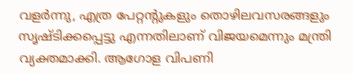വളർന്നു, എത്ര പേറ്റന്റുകളും തൊഴിലവസരങ്ങളും സൃഷ്ടിക്കപ്പെട്ടു എന്നതിലാണ് വിജയമെന്നും മന്ത്രി വ്യക്തമാക്കി. ആഗോള വിപണി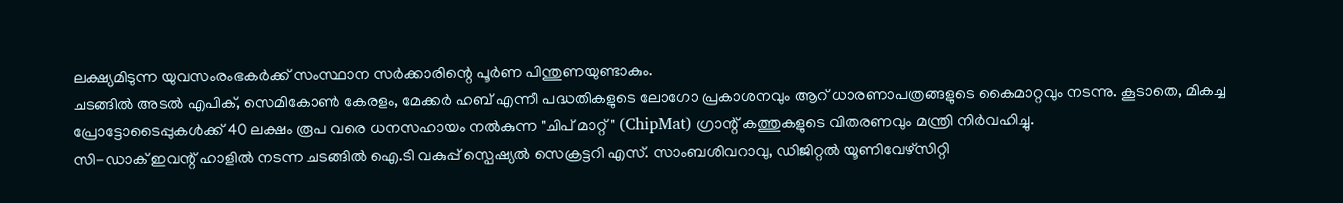ലക്ഷ്യമിടുന്ന യുവസംരംഭകർക്ക് സംസ്ഥാന സർക്കാരിന്റെ പൂർണ പിന്തുണയുണ്ടാകും.
ചടങ്ങിൽ അടൽ എപിക്, സെമികോൺ കേരളം, മേക്കർ ഹബ് എന്നീ പദ്ധതികളുടെ ലോഗോ പ്രകാശനവും ആറ് ധാരണാപത്രങ്ങളുടെ കൈമാറ്റവും നടന്നു. കൂടാതെ, മികച്ച പ്രോട്ടോടൈപ്പുകൾക്ക് 40 ലക്ഷം രൂപ വരെ ധനസഹായം നൽകുന്ന "ചിപ് മാറ്റ്" (ChipMat) ഗ്രാന്റ് കത്തുകളുടെ വിതരണവും മന്ത്രി നിർവഹിച്ചു.
സി-ഡാക് ഇവന്റ് ഹാളിൽ നടന്ന ചടങ്ങിൽ ഐ.ടി വകുപ്പ് സ്പെഷ്യൽ സെക്രട്ടറി എസ്. സാംബശിവറാവു, ഡിജിറ്റൽ യൂണിവേഴ്സിറ്റി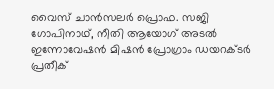വൈസ് ചാൻസലർ പ്രൊഫ. സജി ഗോപിനാഥ്, നീതി ആയോഗ് അടൽ ഇന്നോവേഷൻ മിഷൻ പ്രോഗ്രാം ഡയറക്ടർ പ്രതീക്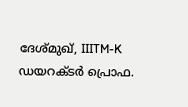ദേശ്മുഖ്, IIITM-K ഡയറക്ടർ പ്രൊഫ.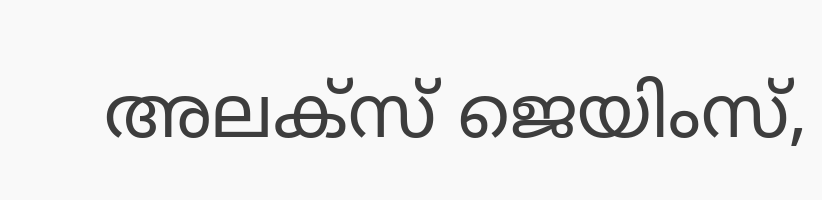അലക്സ് ജെയിംസ്,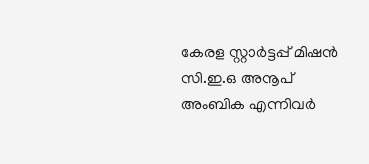കേരള സ്റ്റാർട്ടപ്പ് മിഷൻ സി.ഇ.ഒ അനൂപ് അംബിക എന്നിവർ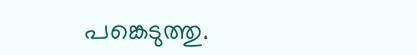പങ്കെടുത്തു.